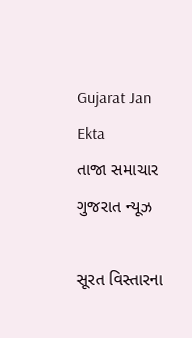Gujarat Jan Ekta
તાજા સમાચાર
ગુજરાત ન્યૂઝ

સૂરત વિસ્તારના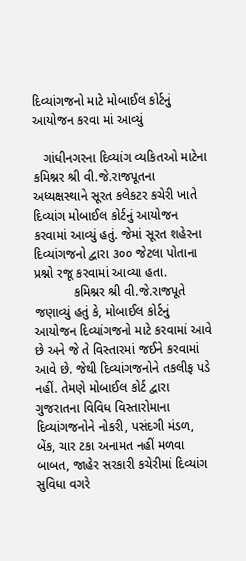દિવ્યાંગજનો માટે મોબાઈલ કોર્ટનું આયોજન કરવા માં આવ્યું

   ગાંધીનગરના દિવ્યાંગ વ્યકિતઓ માટેના કમિશ્નર શ્રી વી.જે.રાજપૂતના અધ્યક્ષસ્થાને સૂરત કલેકટર કચેરી ખાતે દિવ્યાંગ મોબાઈલ કોર્ટનું આયોજન કરવામાં આવ્યું હતું. જેમાં સૂરત શહેરના દિવ્યાંગજનો દ્વારા ૩૦૦ જેટલા પોતાના પ્રશ્નો રજૂ કરવામાં આવ્યા હતા.
           કમિશ્નર શ્રી વી.જે.રાજપૂતે જણાવ્યું હતું કે, મોબાઈલ કોર્ટનું આયોજન દિવ્યાંગજનો માટે કરવામાં આવે છે અને જે તે વિસ્તારમાં જઈને કરવામાં આવે છે. જેથી દિવ્યાંગજનોને તકલીફ પડે નહીં. તેમણે મોબાઈલ કોર્ટ દ્વારા ગુજરાતના વિવિધ વિસ્તારોમાના દિવ્યાંગજનોને નોકરી, પસંદગી મંડળ, બેંક, ચાર ટકા અનામત નહીં મળવા બાબત, જાહેર સરકારી કચેરીમાં દિવ્યાંગ સુવિધા વગરે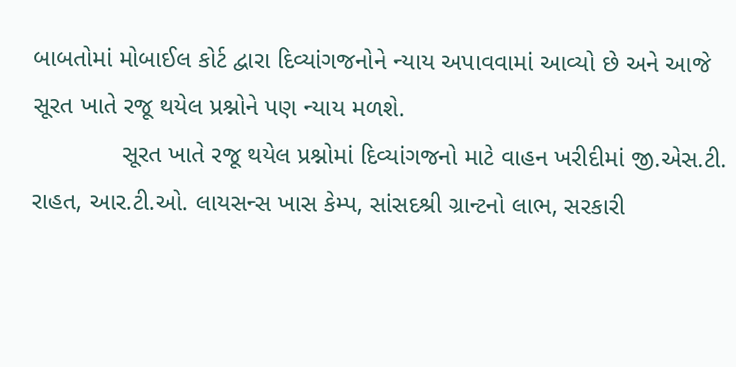બાબતોમાં મોબાઈલ કોર્ટ દ્વારા દિવ્યાંગજનોને ન્યાય અપાવવામાં આવ્યો છે અને આજે સૂરત ખાતે રજૂ થયેલ પ્રશ્નોને પણ ન્યાય મળશે.
             સૂરત ખાતે રજૂ થયેલ પ્રશ્નોમાં દિવ્યાંગજનો માટે વાહન ખરીદીમાં જી.એસ.ટી. રાહત, આર.ટી.ઓ. લાયસન્સ ખાસ કેમ્પ, સાંસદશ્રી ગ્રાન્ટનો લાભ, સરકારી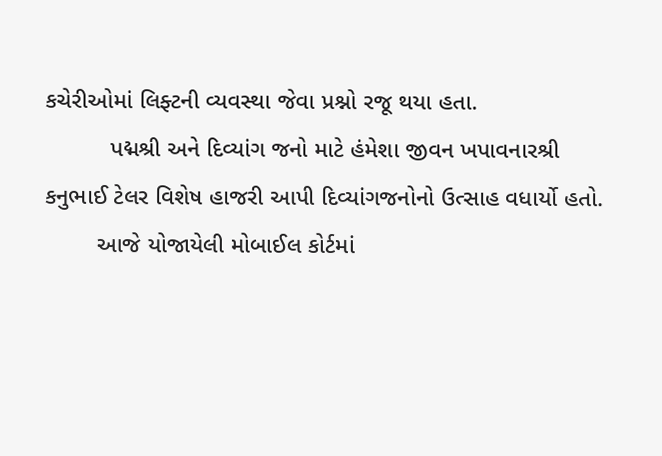કચેરીઓમાં લિફ્ટની વ્યવસ્થા જેવા પ્રશ્નો રજૂ થયા હતા.
          પદ્મશ્રી અને દિવ્યાંગ જનો માટે હંમેશા જીવન ખપાવનારશ્રી કનુભાઈ ટેલર વિશેષ હાજરી આપી દિવ્યાંગજનોનો ઉત્સાહ વધાર્યો હતો.
        આજે યોજાયેલી મોબાઈલ કોર્ટમાં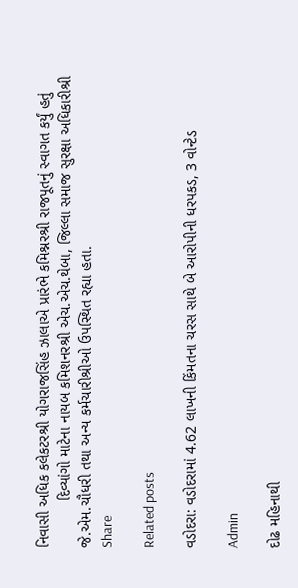નિવાસી અધિક કલેકટરશ્રી યોગરાજસિંહ ઝાલાએ પ્રારંભે કમિશ્નરશ્રી રાજપૂતનું સ્વાગત કર્યું હતું
           દિવ્યાંગો માટેના નાયબ કમિશનરશ્રી એચ.એચ.થેબા, જિલ્લા સમાજ સુરક્ષા અધિકારીશ્રી જે.એમ.ચૌધરી તથા અન્ય કર્મચારીશ્રીઓ ઉપસ્થિત રહ્યા હતા.
Share

Related posts

વડોદરા: વડોદરામાં 4.62 લાખની કિંમતના ચરસ સાથે બે આરોપીની ધરપકડ, 3 વોન્ટેડ

Admin

દોઢ મહિનાથી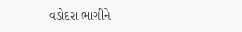વડોદરા ભાગીને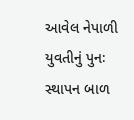આવેલ નેપાળી  યુવતીનું પુનઃ સ્થાપન બાળ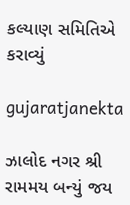કલ્યાણ સમિતિએ કરાવ્યું

gujaratjanekta

ઝાલોદ નગર શ્રી રામમય બન્યું જય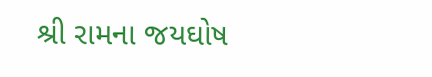શ્રી રામના જયઘોષ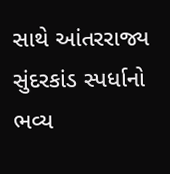સાથે આંતરરાજ્ય સુંદરકાંડ સ્પર્ધાનો ભવ્ય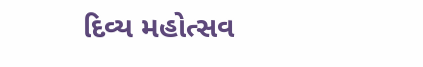દિવ્ય મહોત્સવ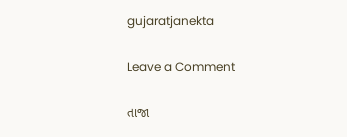gujaratjanekta

Leave a Comment

તાજા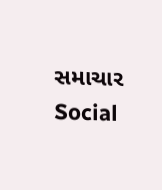સમાચાર
Social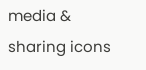media & sharing icons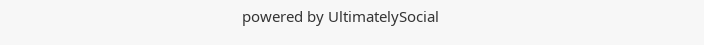powered by UltimatelySocial